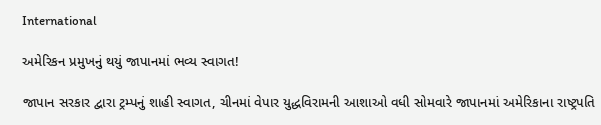International

અમેરિકન પ્રમુખનું થયું જાપાનમાં ભવ્ય સ્વાગત!

જાપાન સરકાર દ્વારા ટ્રમ્પનું શાહી સ્વાગત, ચીનમાં વેપાર યુદ્ધવિરામની આશાઓ વધી સોમવારે જાપાનમાં અમેરિકાના રાષ્ટ્રપતિ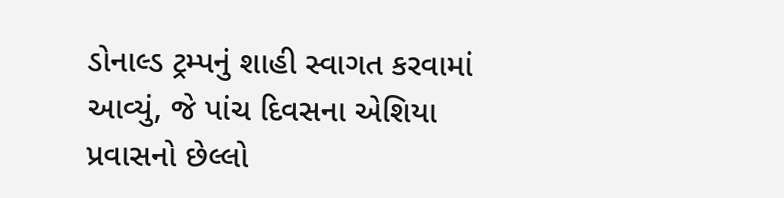ડોનાલ્ડ ટ્રમ્પનું શાહી સ્વાગત કરવામાં આવ્યું, જે પાંચ દિવસના એશિયા પ્રવાસનો છેલ્લો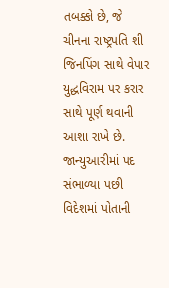તબક્કો છે, જે ચીનના રાષ્ટ્રપતિ શી જિનપિંગ સાથે વેપાર યુદ્ધવિરામ પર કરાર સાથે પૂર્ણ થવાની આશા રાખે છે. જાન્યુઆરીમાં પદ સંભાળ્યા પછી વિદેશમાં પોતાની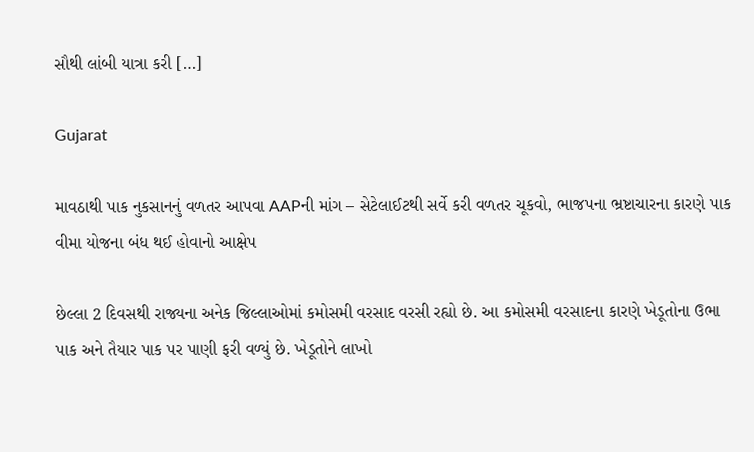સૌથી લાંબી યાત્રા કરી […]

Gujarat

માવઠાથી પાક નુકસાનનું વળતર આપવા AAPની માંગ – સેટેલાઈટથી સર્વે કરી વળતર ચૂકવો, ભાજપના ભ્રષ્ટાચારના કારણે પાક વીમા યોજના બંધ થઈ હોવાનો આક્ષેપ

છેલ્લા 2 દિવસથી રાજ્યના અનેક જિલ્લાઓમાં કમોસમી વરસાદ વરસી રહ્યો છે. આ કમોસમી વરસાદના કારણે ખેડૂતોના ઉભા પાક અને તૈયાર પાક પર પાણી ફરી વળ્યું છે. ખેડૂતોને લાખો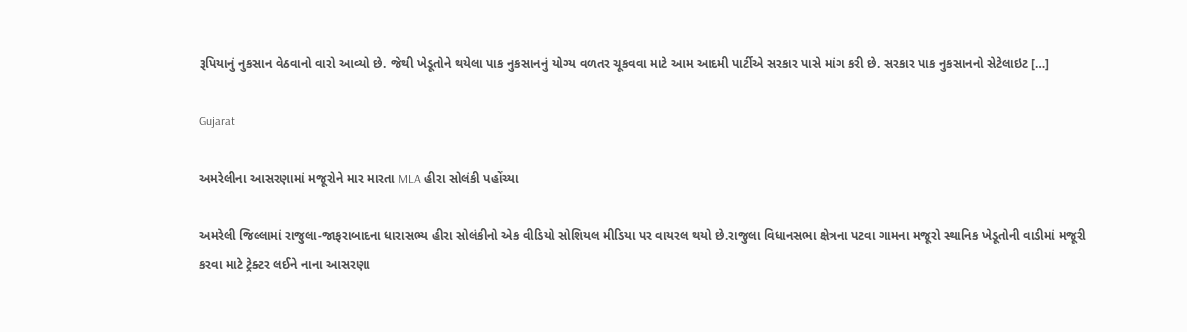રૂપિયાનું નુકસાન વેઠવાનો વારો આવ્યો છે. જેથી ખેડૂતોને થયેલા પાક નુકસાનનું યોગ્ય વળતર ચૂકવવા માટે આમ આદમી પાર્ટીએ સરકાર પાસે માંગ કરી છે. સરકાર પાક નુકસાનનો સેટેલાઇટ […]

Gujarat

અમરેલીના આસરણામાં મજૂરોને માર મારતા MLA હીરા સોલંકી પહોંચ્યા

અમરેલી જિલ્લામાં રાજુલા-જાફરાબાદના ધારાસભ્ય હીરા સોલંકીનો એક વીડિયો સોશિયલ મીડિયા પર વાયરલ થયો છે.રાજુલા વિધાનસભા ક્ષેત્રના પટવા ગામના મજૂરો સ્થાનિક ખેડૂતોની વાડીમાં મજૂરી કરવા માટે ટ્રેક્ટર લઈને નાના આસરણા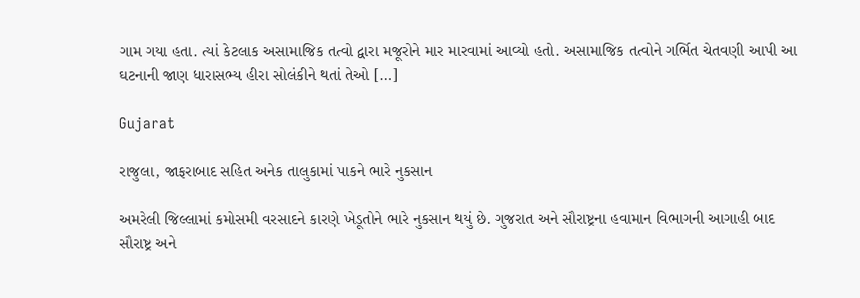ગામ ગયા હતા. ત્યાં કેટલાક અસામાજિક તત્વો દ્વારા મજૂરોને માર મારવામાં આવ્યો હતો. અસામાજિક તત્વોને ગર્ભિત ચેતવણી આપી આ ઘટનાની જાણ ધારાસભ્ય હીરા સોલંકીને થતાં તેઓ […]

Gujarat

રાજુલા, જાફરાબાદ સહિત અનેક તાલુકામાં પાકને ભારે નુકસાન

અમરેલી જિલ્લામાં કમોસમી વરસાદને કારણે ખેડૂતોને ભારે નુકસાન થયું છે. ગુજરાત અને સૌરાષ્ટ્રના હવામાન વિભાગની આગાહી બાદ સૌરાષ્ટ્ર અને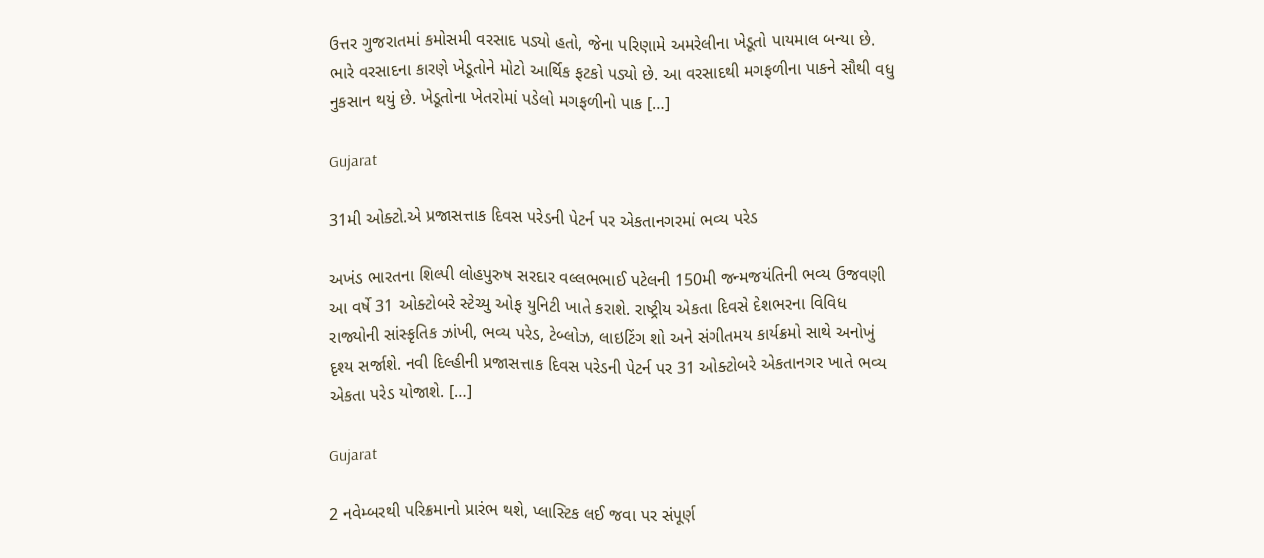ઉત્તર ગુજરાતમાં કમોસમી વરસાદ પડ્યો હતો, જેના પરિણામે અમરેલીના ખેડૂતો પાયમાલ બન્યા છે. ભારે વરસાદના કારણે ખેડૂતોને મોટો આર્થિક ફટકો પડ્યો છે. આ વરસાદથી મગફળીના પાકને સૌથી વધુ નુકસાન થયું છે. ખેડૂતોના ખેતરોમાં પડેલો મગફળીનો પાક […]

Gujarat

31મી ઓક્ટો.એ પ્રજાસત્તાક દિવસ પરેડની પેટર્ન પર એકતાનગરમાં ભવ્ય પરેડ

અખંડ ભારતના શિલ્પી લોહપુરુષ સરદાર વલ્લભભાઈ પટેલની 150મી જન્મજયંતિની ભવ્ય ઉજવણી આ વર્ષે 31 ઓક્ટોબરે સ્ટેચ્યુ ઓફ યુનિટી ખાતે કરાશે. રાષ્ટ્રીય એકતા દિવસે દેશભરના વિવિધ રાજ્યોની સાંસ્કૃતિક ઝાંખી, ભવ્ય પરેડ, ટેબ્લોઝ, લાઇટિંગ શો અને સંગીતમય કાર્યક્રમો સાથે અનોખું દૃશ્ય સર્જાશે. નવી દિલ્હીની પ્રજાસત્તાક દિવસ પરેડની પેટર્ન પર 31 ઓક્ટોબરે એકતાનગર ખાતે ભવ્ય એકતા પરેડ યોજાશે. […]

Gujarat

2 નવેમ્બરથી પરિક્રમાનો પ્રારંભ થશે, પ્લાસ્ટિક લઈ જવા પર સંપૂર્ણ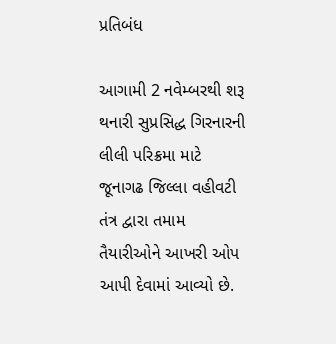પ્રતિબંધ

આગામી 2 નવેમ્બરથી શરૂ થનારી સુપ્રસિદ્ધ ગિરનારની લીલી પરિક્રમા માટે જૂનાગઢ જિલ્લા વહીવટી તંત્ર દ્વારા તમામ તૈયારીઓને આખરી ઓપ આપી દેવામાં આવ્યો છે.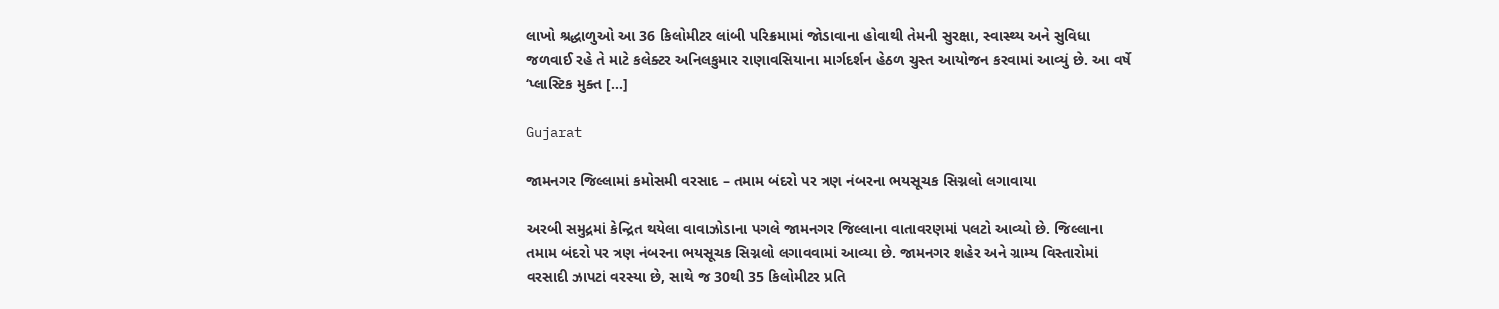લાખો શ્રદ્ધાળુઓ આ 36 કિલોમીટર લાંબી પરિક્રમામાં જોડાવાના હોવાથી તેમની સુરક્ષા, સ્વાસ્થ્ય અને સુવિધા જળવાઈ રહે તે માટે કલેક્ટર અનિલકુમાર રાણાવસિયાના માર્ગદર્શન હેઠળ ચુસ્ત આયોજન કરવામાં આવ્યું છે. આ વર્ષે ‘પ્લાસ્ટિક મુક્ત […]

Gujarat

જામનગર જિલ્લામાં કમોસમી વરસાદ – તમામ બંદરો પર ત્રણ નંબરના ભયસૂચક સિગ્નલો લગાવાયા

અરબી સમુદ્રમાં કેન્દ્રિત થયેલા વાવાઝોડાના પગલે જામનગર જિલ્લાના વાતાવરણમાં પલટો આવ્યો છે. જિલ્લાના તમામ બંદરો પર ત્રણ નંબરના ભયસૂચક સિગ્નલો લગાવવામાં આવ્યા છે. જામનગર શહેર અને ગ્રામ્ય વિસ્તારોમાં વરસાદી ઝાપટાં વરસ્યા છે, સાથે જ 30થી 35 કિલોમીટર પ્રતિ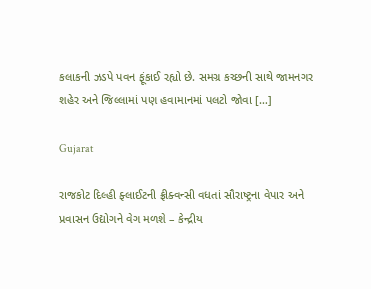કલાકની ઝડપે પવન ફૂંકાઈ રહ્યો છે. સમગ્ર કચ્છની સાથે જામનગર શહેર અને જિલ્લામાં પણ હવામાનમાં પલટો જોવા […]

Gujarat

રાજકોટ દિલ્હી ફ્લાઈટની ફ્રીક્વન્સી વધતાં સૌરાષ્ટ્રના વેપાર અને પ્રવાસન ઉદ્યોગને વેગ મળશે – કેન્દ્રીય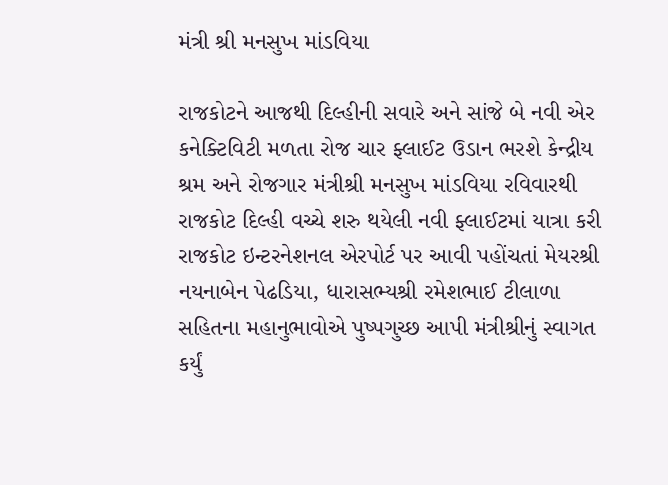મંત્રી શ્રી મનસુખ માંડવિયા

રાજકોટને આજથી દિલ્હીની સવારે અને સાંજે બે નવી એર કનેક્ટિવિટી મળતા રોજ ચાર ફ્લાઈટ ઉડાન ભરશે કેન્દ્રીય શ્રમ અને રોજગાર મંત્રીશ્રી મનસુખ માંડવિયા રવિવારથી રાજકોટ દિલ્હી વચ્ચે શરુ થયેલી નવી ફ્લાઈટમાં યાત્રા કરી રાજકોટ ઇન્ટરનેશનલ એરપોર્ટ પર આવી પહોંચતાં મેયરશ્રી નયનાબેન પેઢડિયા, ધારાસભ્યશ્રી રમેશભાઈ ટીલાળા સહિતના મહાનુભાવોએ પુષ્પગુચ્છ આપી મંત્રીશ્રીનું સ્વાગત કર્યું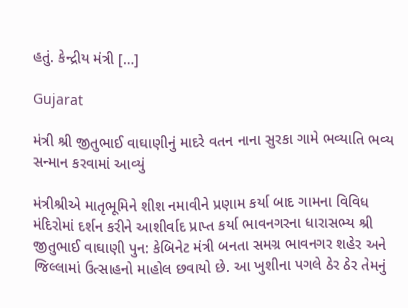હતું. કેન્દ્રીય મંત્રી […]

Gujarat

મંત્રી શ્રી જીતુભાઈ વાઘાણીનું માદરે વતન નાના સુરકા ગામે ભવ્યાતિ ભવ્ય સન્માન કરવામાં આવ્યું

મંત્રીશ્રીએ માતૃભૂમિને શીશ નમાવીને પ્રણામ કર્યા બાદ ગામના વિવિધ મંદિરોમાં દર્શન કરીને આશીર્વાદ પ્રાપ્ત કર્યા ભાવનગરના ધારાસભ્ય શ્રી જીતુભાઈ વાઘાણી પુન: કેબિનેટ મંત્રી બનતા સમગ્ર ભાવનગર શહેર અને જિલ્લામાં ઉત્સાહનો માહોલ છવાયો છે. આ ખુશીના પગલે ઠેર ઠેર તેમનું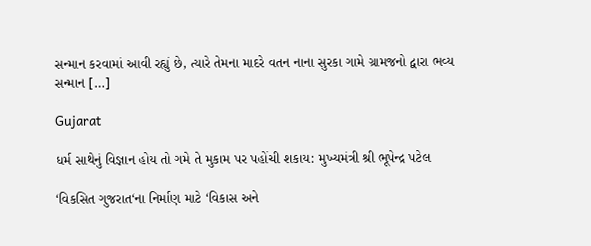સન્માન કરવામાં આવી રહ્યું છે, ત્યારે તેમના માદરે વતન નાના સુરકા ગામે ગ્રામજનો દ્વારા ભવ્ય સન્માન […]

Gujarat

ધર્મ સાથેનું વિજ્ઞાન હોય તો ગમે તે મુકામ પર પહોંચી શકાય: મુખ્યમંત્રી શ્રી ભૂપેન્દ્ર પટેલ

‘વિકસિત ગુજરાત‘ના નિર્માણ માટે ‘વિકાસ અને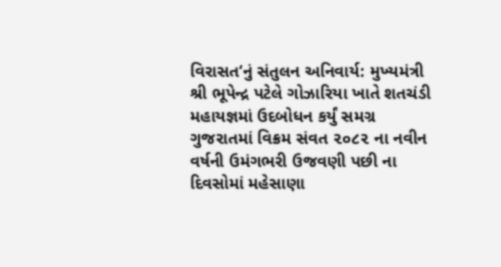વિરાસત‘નું સંતુલન અનિવાર્ય: મુખ્યમંત્રી શ્રી ભૂપેન્દ્ર પટેલે ગોઝારિયા ખાતે શતચંડી મહાયજ્ઞમાં ઉદબોધન કર્યું સમગ્ર ગુજરાતમાં વિક્રમ સંવત ૨૦૮૨ ના નવીન વર્ષની ઉમંગભરી ઉજવણી પછી ના દિવસોમાં મહેસાણા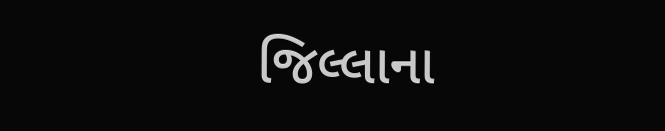જિલ્લાના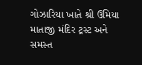ગોઝારિયા ખાતે શ્રી ઉમિયા માતાજી મંદિર ટ્રસ્ટ અને સમસ્ત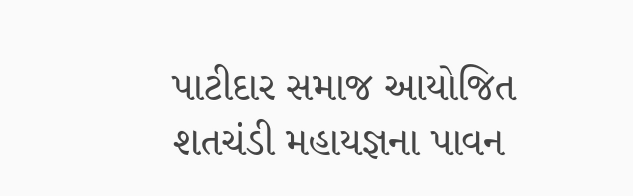પાટીદાર સમાજ આયોજિત શતચંડી મહાયજ્ઞના પાવન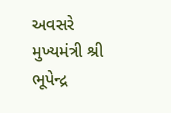અવસરે મુખ્યમંત્રી શ્રી ભૂપેન્દ્ર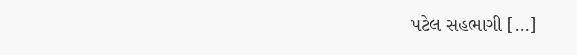પટેલ સહભાગી […]